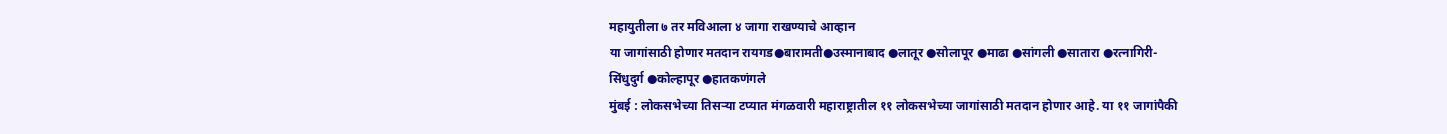महायुतीला ७ तर मविआला ४ जागा राखण्याचे आव्हान
या जागांसाठी होणार मतदान रायगड●बारामती●उस्मानाबाद ●लातूर ●सोलापूर ●माढा ●सांगली ●सातारा ●रत्नागिरी-सिंधुदुर्ग ●कोल्हापूर ●हातकणंगले
मुंबई : लोकसभेच्या तिसऱ्या टप्यात मंगळवारी महाराष्ट्रातील ११ लोकसभेच्या जागांसाठी मतदान होणार आहे. या ११ जागांपैकी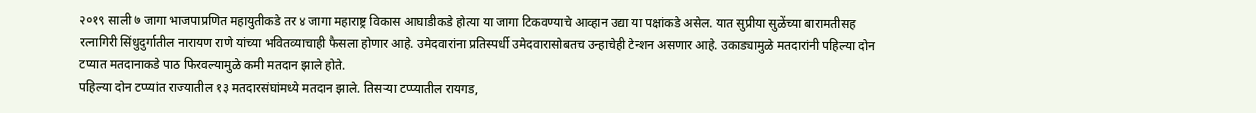२०१९ साली ७ जागा भाजपाप्रणित महायुतीकडे तर ४ जागा महाराष्ट्र विकास आघाडीकडे होत्या या जागा टिकवण्याचे आव्हान उद्या या पक्षांकडे असेल. यात सुप्रीया सुळेंच्या बारामतीसह रत्नागिरी सिंधुदुर्गातील नारायण राणे यांच्या भवितव्याचाही फैसला होणार आहे. उमेदवारांना प्रतिस्पर्धी उमेदवारासोबतच उन्हाचेही टेन्शन असणार आहे. उकाड्यामुळे मतदारांनी पहिल्या दोन टप्यात मतदानाकडे पाठ फिरवल्यामुळे कमी मतदान झाले होते.
पहिल्या दोन टप्प्यांत राज्यातील १३ मतदारसंघांमध्ये मतदान झाले. तिसऱ्या टप्प्यातील रायगड,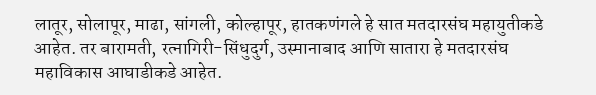लातूर, सोलापूर, माढा, सांगली, कोल्हापूर, हातकणंगले हे सात मतदारसंघ महायुतीकडे आहेत. तर बारामती, रत्नागिरी-सिंधुदुर्ग, उस्मानाबाद आणि सातारा हे मतदारसंघ महाविकास आघाडीकडे आहेत.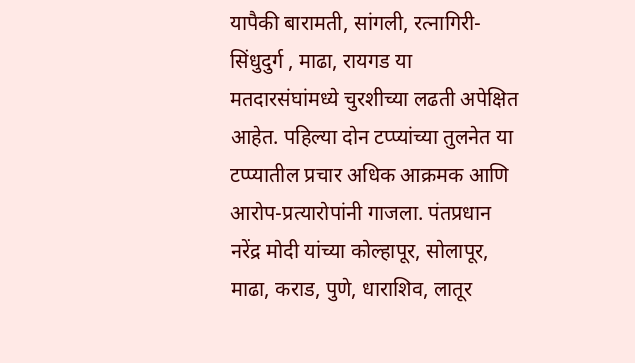यापैकी बारामती, सांगली, रत्नागिरी-सिंधुदुर्ग , माढा, रायगड या मतदारसंघांमध्ये चुरशीच्या लढती अपेक्षित आहेत. पहिल्या दोन टप्प्यांच्या तुलनेत या टप्प्यातील प्रचार अधिक आक्रमक आणि आरोप-प्रत्यारोपांनी गाजला. पंतप्रधान नरेंद्र मोदी यांच्या कोल्हापूर, सोलापूर, माढा, कराड, पुणे, धाराशिव, लातूर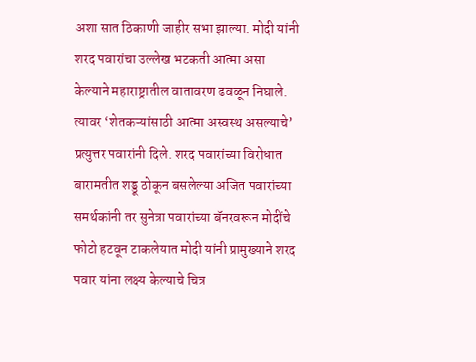अशा सात ठिकाणी जाहीर सभा झाल्या. मोदी यांनी शरद पवारांचा उल्लेख भटकती आत्मा असा केल्याने महाराष्ट्रातील वातावरण ढवळून निघाले. त्यावर ‘शेतकऱ्यांसाठी आत्मा अस्वस्थ असल्याचे’ प्रत्युत्तर पवारांनी दिले. शरद पवारांच्या विरोधात बारामतीत शड्डू ठोकून बसलेल्या अजित पवारांच्या समर्थकांनी तर सुनेत्रा पवारांच्या बॅनरवरून मोदींचे फोटो हटवून टाकलेयात मोदी यांनी प्रामुख्याने शरद पवार यांना लक्ष्य केल्याचे चित्र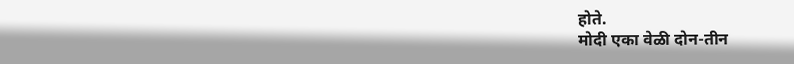होते.
मोदी एका वेळी दोन-तीन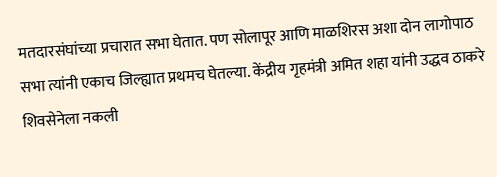मतदारसंघांच्या प्रचारात सभा घेतात. पण सोलापूर आणि माळशिरस अशा दोन लागोपाठ सभा त्यांनी एकाच जिल्ह्यात प्रथमच घेतल्या. केंद्रीय गृहमंत्री अमित शहा यांनी उद्धव ठाकरे शिवसेनेला नकली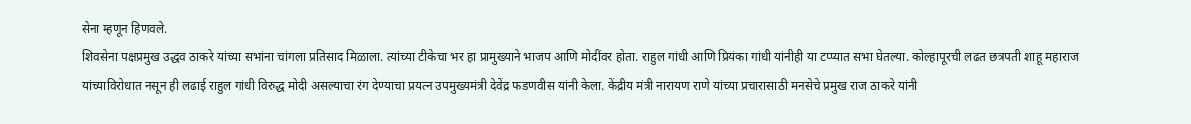सेना म्हणून हिणवले.
शिवसेना पक्षप्रमुख उद्धव ठाकरे यांच्या सभांना चांगला प्रतिसाद मिळाला. त्यांच्या टीकेचा भर हा प्रामुख्याने भाजप आणि मोदींवर होता. राहुल गांधी आणि प्रियंका गांधी यांनीही या टप्प्यात सभा घेतल्या. कोल्हापूरची लढत छत्रपती शाहू महाराज यांच्याविरोधात नसून ही लढाई राहुल गांधी विरुद्ध मोदी असल्याचा रंग देण्याचा प्रयत्न उपमुख्यमंत्री देवेंद्र फडणवीस यांनी केला. केंद्रीय मंत्री नारायण राणे यांच्या प्रचारासाठी मनसेचे प्रमुख राज ठाकरे यांनी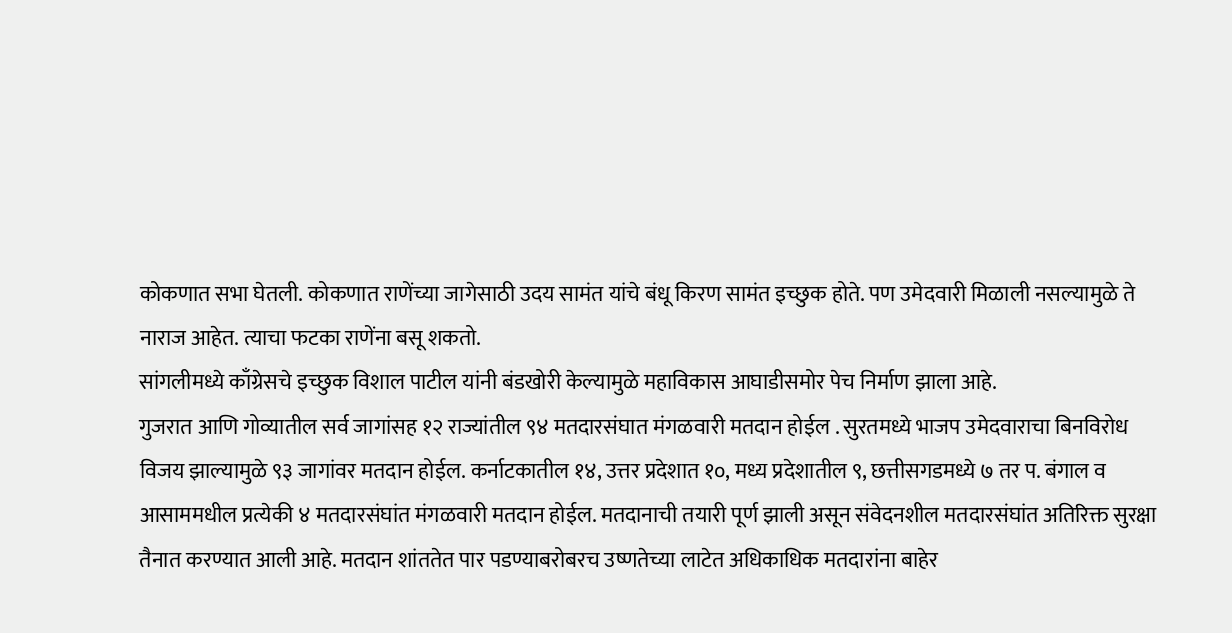कोकणात सभा घेतली. कोकणात राणेंच्या जागेसाठी उदय सामंत यांचे बंधू किरण सामंत इच्छुक होते. पण उमेदवारी मिळाली नसल्यामुळे ते नाराज आहेत. त्याचा फटका राणेंना बसू शकतो.
सांगलीमध्ये काँग्रेसचे इच्छुक विशाल पाटील यांनी बंडखोरी केल्यामुळे महाविकास आघाडीसमोर पेच निर्माण झाला आहे.
गुजरात आणि गोव्यातील सर्व जागांसह १२ राज्यांतील ९४ मतदारसंघात मंगळवारी मतदान होईल . सुरतमध्ये भाजप उमेदवाराचा बिनविरोध विजय झाल्यामुळे ९३ जागांवर मतदान होईल. कर्नाटकातील १४, उत्तर प्रदेशात १०, मध्य प्रदेशातील ९, छत्तीसगडमध्ये ७ तर प. बंगाल व आसाममधील प्रत्येकी ४ मतदारसंघांत मंगळवारी मतदान होईल. मतदानाची तयारी पूर्ण झाली असून संवेदनशील मतदारसंघांत अतिरिक्त सुरक्षा तैनात करण्यात आली आहे. मतदान शांततेत पार पडण्याबरोबरच उष्णतेच्या लाटेत अधिकाधिक मतदारांना बाहेर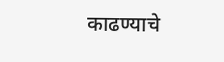काढण्याचे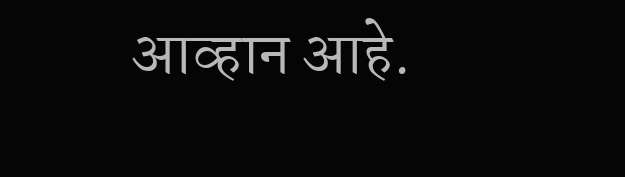आव्हान आहे.